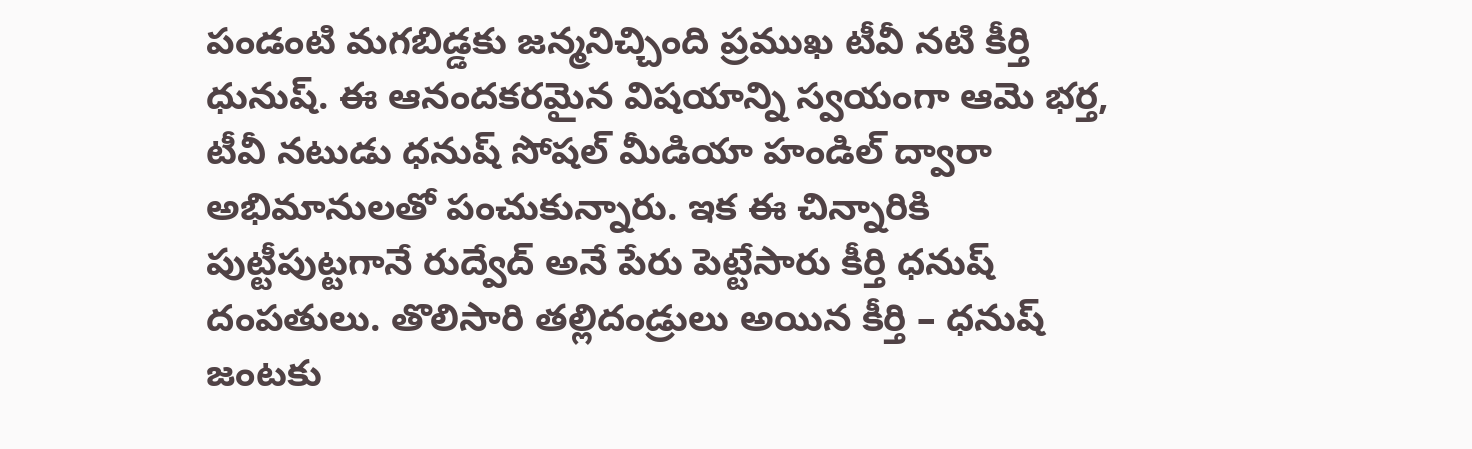పండంటి మగబిడ్డకు జన్మనిచ్చింది ప్రముఖ టీవీ నటి కీర్తి ధునుష్. ఈ ఆనందకరమైన విషయాన్ని స్వయంగా ఆమె భర్త, టీవీ నటుడు ధనుష్ సోషల్ మీడియా హండిల్ ద్వారా అభిమానులతో పంచుకున్నారు. ఇక ఈ చిన్నారికి పుట్టీపుట్టగానే రుద్వేద్ అనే పేరు పెట్టేసారు కీర్తి ధనుష్ దంపతులు. తొలిసారి తల్లిదండ్రులు అయిన కీర్తి – ధనుష్ జంటకు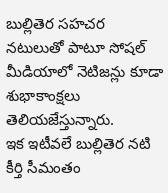బుల్లితెర సహచర నటులుతో పాటూ సోషల్ మీడియాలో నెటిజన్లు కూడా శుభాకాంక్షలు తెలియజేస్తున్నారు.
ఇక ఇటీవలే బుల్లితెర నటి కీర్తి సీమంతం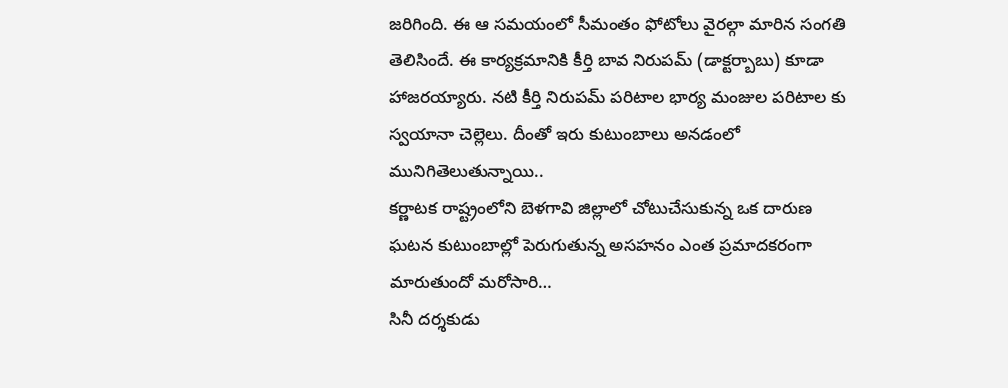జరిగింది. ఈ ఆ సమయంలో సీమంతం ఫోటోలు వైరల్గా మారిన సంగతి తెలిసిందే. ఈ కార్యక్రమానికి కీర్తి బావ నిరుపమ్ (డాక్టర్బాబు) కూడా హాజరయ్యారు. నటి కీర్తి నిరుపమ్ పరిటాల భార్య మంజుల పరిటాల కు స్వయానా చెల్లెలు. దీంతో ఇరు కుటుంబాలు అనడంలో మునిగితెలుతున్నాయి..
కర్ణాటక రాష్ట్రంలోని బెళగావి జిల్లాలో చోటుచేసుకున్న ఒక దారుణ ఘటన కుటుంబాల్లో పెరుగుతున్న అసహనం ఎంత ప్రమాదకరంగా మారుతుందో మరోసారి…
సినీ దర్శకుడు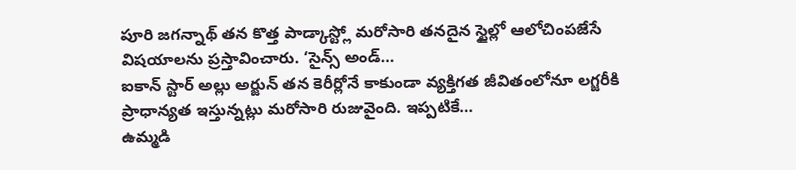పూరి జగన్నాథ్ తన కొత్త పాడ్కాస్ట్లో మరోసారి తనదైన స్టైల్లో ఆలోచింపజేసే విషయాలను ప్రస్తావించారు. ‘సైన్స్ అండ్…
ఐకాన్ స్టార్ అల్లు అర్జున్ తన కెరీర్లోనే కాకుండా వ్యక్తిగత జీవితంలోనూ లగ్జరీకి ప్రాధాన్యత ఇస్తున్నట్లు మరోసారి రుజువైంది. ఇప్పటికే…
ఉమ్మడి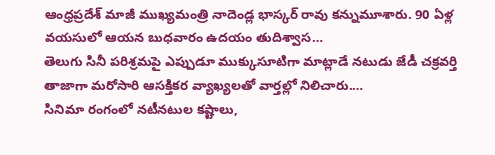ఆంధ్రప్రదేశ్ మాజీ ముఖ్యమంత్రి నాదెండ్ల భాస్కర్ రావు కన్నుమూశారు. 90 ఏళ్ల వయసులో ఆయన బుధవారం ఉదయం తుదిశ్వాస…
తెలుగు సినీ పరిశ్రమపై ఎప్పుడూ ముక్కుసూటిగా మాట్లాడే నటుడు జేడీ చక్రవర్తి తాజాగా మరోసారి ఆసక్తికర వ్యాఖ్యలతో వార్తల్లో నిలిచారు.…
సినిమా రంగంలో నటీనటుల కష్టాలు,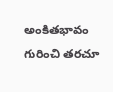అంకితభావం గురించి తరచూ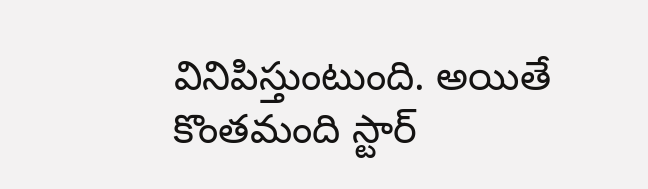వినిపిస్తుంటుంది. అయితే కొంతమంది స్టార్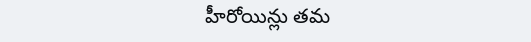హీరోయిన్లు తమ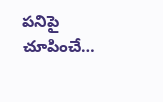పనిపై చూపించే…